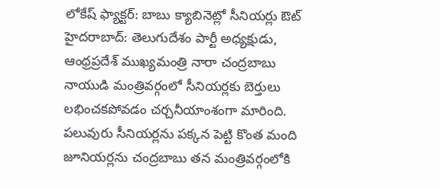లోకేష్ ఫ్యాక్టర్: బాబు క్యాబినెట్లో సీనియర్లు ఔట్
హైదరాబాద్: తెలుగుదేశం పార్టీ అధ్యక్షుడు, ఆంధ్రప్రదేశ్ ముఖ్యమంత్రి నారా చంద్రబాబు నాయుడి మంత్రివర్గంలో సీనియర్లకు బెర్తులు లభించకపోవడం చర్చనీయాంశంగా మారింది. పలువురు సీనియర్లను పక్కన పెట్టి కొంత మంది జూనియర్లను చంద్రబాబు తన మంత్రివర్గంలోకి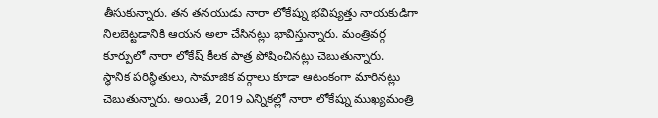తీసుకున్నారు. తన తనయుడు నారా లోకేష్ను భవిష్యత్తు నాయకుడిగా నిలబెట్టడానికి ఆయన అలా చేసినట్లు భావిస్తున్నారు. మంత్రివర్గ కూర్పులో నారా లోకేష్ కీలక పాత్ర పోషించినట్లు చెబుతున్నారు.
స్థానిక పరిస్థితులు, సామాజిక వర్గాలు కూడా ఆటంకంగా మారినట్లు చెబుతున్నారు. అయితే, 2019 ఎన్నికల్లో నారా లోకేష్ను ముఖ్యమంత్రి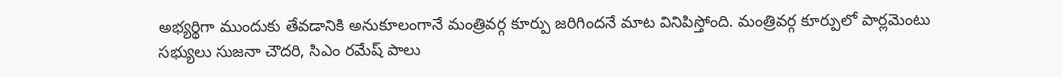అభ్యర్థిగా ముందుకు తేవడానికి అనుకూలంగానే మంత్రివర్గ కూర్పు జరిగిందనే మాట వినిపిస్తోంది. మంత్రివర్గ కూర్పులో పార్లమెంటు సభ్యులు సుజనా చౌదరి, సిఎం రమేష్ పాలు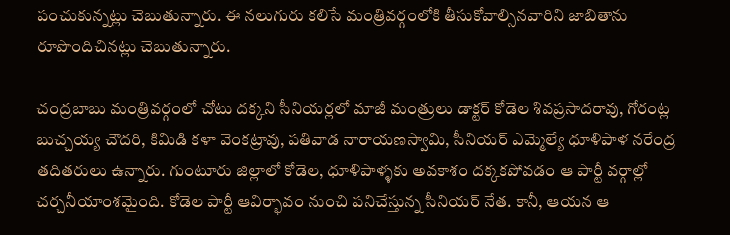పంచుకున్నట్లు చెబుతున్నారు. ఈ నలుగురు కలిసే మంత్రివర్గంలోకి తీసుకోవాల్సినవారిని జాబితాను రూపొందిచినట్లు చెబుతున్నారు.

చంద్రబాబు మంత్రివర్గంలో చోటు దక్కని సీనియర్లలో మాజీ మంత్రులు డాక్టర్ కోడెల శివప్రసాదరావు, గోరంట్ల బుచ్చయ్య చౌదరి, కిమిడి కళా వెంకట్రావు, పతివాడ నారాయణస్వామి, సీనియర్ ఎమ్మెల్యే ధూళిపాళ నరేంద్ర తదితరులు ఉన్నారు. గుంటూరు జిల్లాలో కోడెల, ధూళిపాళ్ళకు అవకాశం దక్కకపోవడం ఆ పార్టీ వర్గాల్లో చర్చనీయాంశమైంది. కోడెల పార్టీ ఆవిర్భావం నుంచి పనిచేస్తున్న సీనియర్ నేత. కానీ, ఆయన ఆ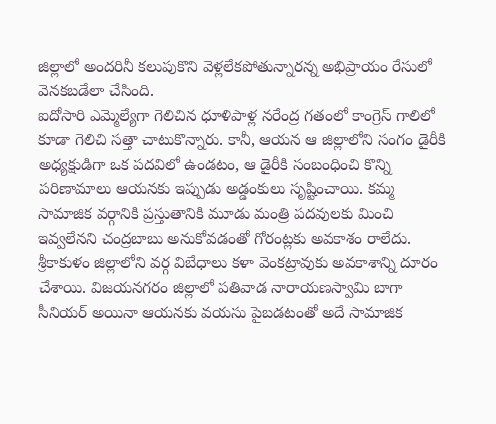జిల్లాలో అందరినీ కలుపుకొని వెళ్లలేకపోతున్నారన్న అభిప్రాయం రేసులో వెనకబడేలా చేసింది.
ఐదోసారి ఎమ్మెల్యేగా గెలిచిన ధూళిపాళ్ల నరేంద్ర గతంలో కాంగ్రెస్ గాలిలో కూడా గెలిచి సత్తా చాటుకొన్నారు. కానీ, ఆయన ఆ జిల్లాలోని సంగం డైరీకి అధ్యక్షుడిగా ఒక పదవిలో ఉండటం, ఆ డైరీకి సంబంధించి కొన్ని పరిణామాలు ఆయనకు ఇప్పుడు అడ్డంకులు సృష్టించాయి. కమ్మ సామాజిక వర్గానికి ప్రస్తుతానికి మూడు మంత్రి పదవులకు మించి ఇవ్వలేనని చంద్రబాబు అనుకోవడంతో గోరంట్లకు అవకాశం రాలేదు.
శ్రీకాకుళం జిల్లాలోని వర్గ విబేధాలు కళా వెంకట్రావుకు అవకాశాన్ని దూరం చేశాయి. విజయనగరం జిల్లాలో పతివాడ నారాయణస్వామి బాగా సీనియర్ అయినా ఆయనకు వయసు పైబడటంతో అదే సామాజిక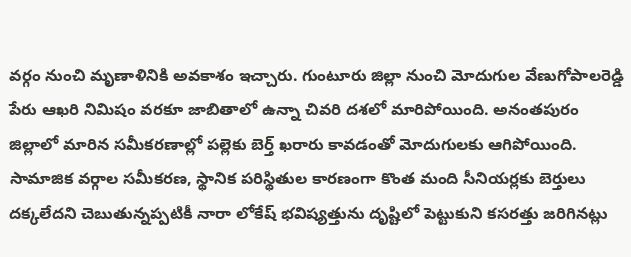వర్గం నుంచి మృణాళినికి అవకాశం ఇచ్చారు. గుంటూరు జిల్లా నుంచి మోదుగుల వేణుగోపాలరెడ్డి పేరు ఆఖరి నిమిషం వరకూ జాబితాలో ఉన్నా చివరి దశలో మారిపోయింది. అనంతపురం జిల్లాలో మారిన సమీకరణాల్లో పల్లెకు బెర్త్ ఖరారు కావడంతో మోదుగులకు ఆగిపోయింది.
సామాజిక వర్గాల సమీకరణ, స్థానిక పరిస్థితుల కారణంగా కొంత మంది సీనియర్లకు బెర్తులు దక్కలేదని చెబుతున్నప్పటికీ నారా లోకేష్ భవిష్యత్తును దృష్టిలో పెట్టుకుని కసరత్తు జరిగినట్లు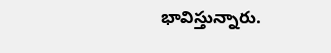భావిస్తున్నారు.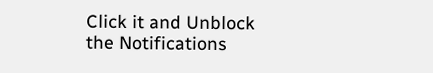Click it and Unblock the Notifications